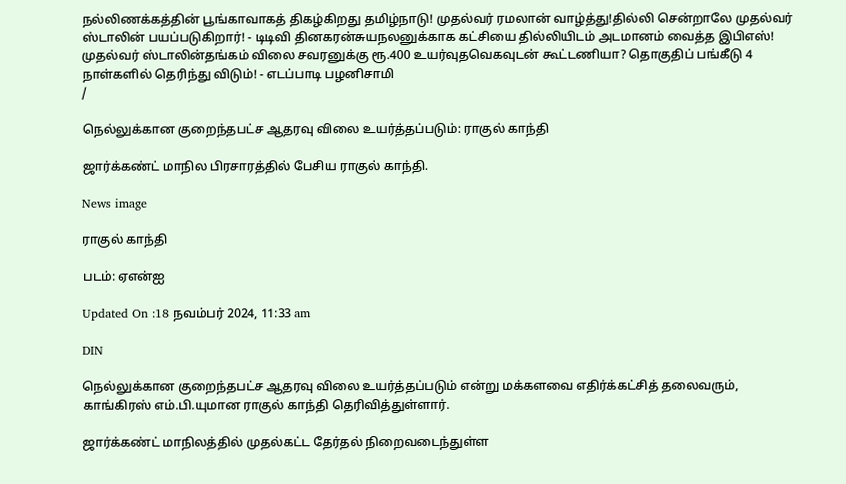நல்லிணக்கத்தின் பூங்காவாகத் திகழ்கிறது தமிழ்நாடு! முதல்வர் ரமலான் வாழ்த்து!தில்லி சென்றாலே முதல்வர் ஸ்டாலின் பயப்படுகிறார்! - டிடிவி தினகரன்சுயநலனுக்காக கட்சியை தில்லியிடம் அடமானம் வைத்த இபிஎஸ்! முதல்வர் ஸ்டாலின்தங்கம் விலை சவரனுக்கு ரூ.400 உயர்வுதவெகவுடன் கூட்டணியா? தொகுதிப் பங்கீடு 4 நாள்களில் தெரிந்து விடும்! - எடப்பாடி பழனிசாமி
/

நெல்லுக்கான குறைந்தபட்ச ஆதரவு விலை உயர்த்தப்படும்: ராகுல் காந்தி

ஜார்க்கண்ட் மாநில பிரசாரத்தில் பேசிய ராகுல் காந்தி.

News image

ராகுல் காந்தி

படம்: ஏஎன்ஐ

Updated On :18 நவம்பர் 2024, 11:33 am

DIN

நெல்லுக்கான குறைந்தபட்ச ஆதரவு விலை உயர்த்தப்படும் என்று மக்களவை எதிர்க்கட்சித் தலைவரும், காங்கிரஸ் எம்.பி.யுமான ராகுல் காந்தி தெரிவித்துள்ளார்.

ஜார்க்கண்ட் மாநிலத்தில் முதல்கட்ட தேர்தல் நிறைவடைந்துள்ள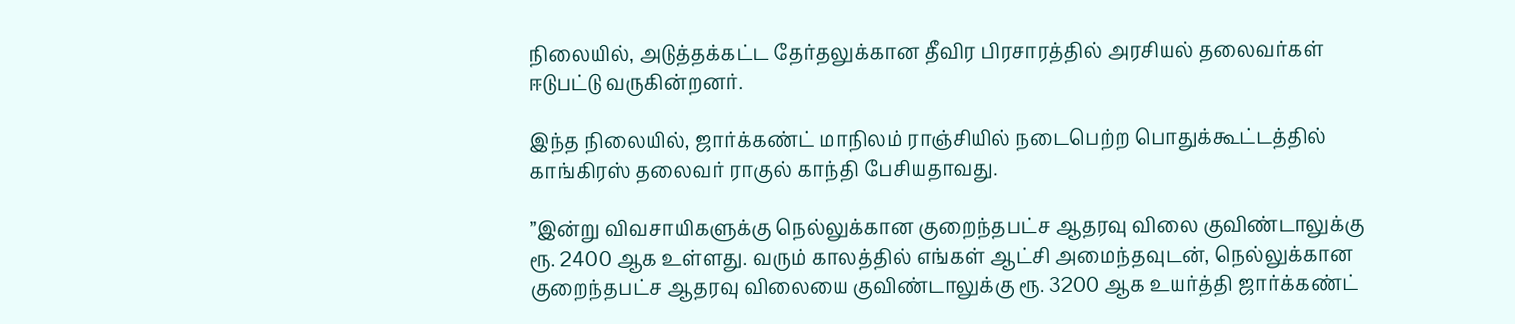நிலையில், அடுத்தக்கட்ட தேர்தலுக்கான தீவிர பிரசாரத்தில் அரசியல் தலைவர்கள் ஈடுபட்டு வருகின்றனர்.

இந்த நிலையில், ஜார்க்கண்ட் மாநிலம் ராஞ்சியில் நடைபெற்ற பொதுக்கூட்டத்தில் காங்கிரஸ் தலைவர் ராகுல் காந்தி பேசியதாவது.

”இன்று விவசாயிகளுக்கு நெல்லுக்கான குறைந்தபட்ச ஆதரவு விலை குவிண்டாலுக்கு ரூ. 2400 ஆக உள்ளது. வரும் காலத்தில் எங்கள் ஆட்சி அமைந்தவுடன், நெல்லுக்கான குறைந்தபட்ச ஆதரவு விலையை குவிண்டாலுக்கு ரூ. 3200 ஆக உயர்த்தி ஜார்க்கண்ட்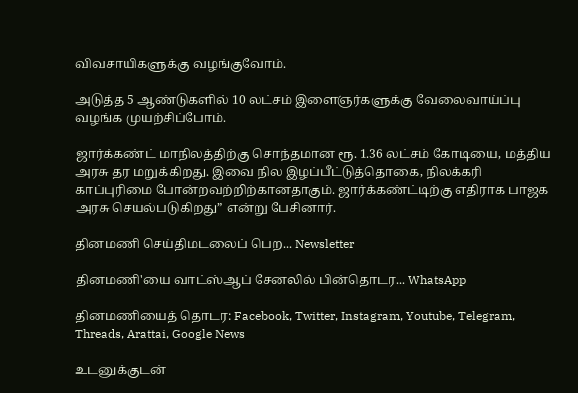விவசாயிகளுக்கு வழங்குவோம்.

அடுத்த 5 ஆண்டுகளில் 10 லட்சம் இளைஞர்களுக்கு வேலைவாய்ப்பு வழங்க முயற்சிப்போம்.

ஜார்க்கண்ட் மாநிலத்திற்கு சொந்தமான ரூ. 1.36 லட்சம் கோடியை, மத்திய அரசு தர மறுக்கிறது. இவை நில இழப்பீட்டுத்தொகை, நிலக்கரி காப்புரிமை போன்றவற்றிற்கானதாகும். ஜார்க்கண்ட்டிற்கு எதிராக பாஜக அரசு செயல்படுகிறது” என்று பேசினார்.

தினமணி செய்திமடலைப் பெற... Newsletter

தினமணி'யை வாட்ஸ்ஆப் சேனலில் பின்தொடர... WhatsApp

தினமணியைத் தொடர: Facebook, Twitter, Instagram, Youtube, Telegram, Threads, Arattai, Google News

உடனுக்குடன்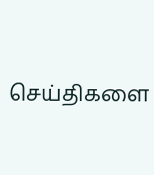செய்திகளை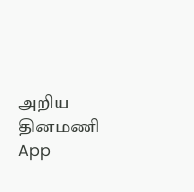அறிய தினமணி App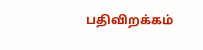பதிவிறக்கம்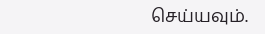செய்யவும்.